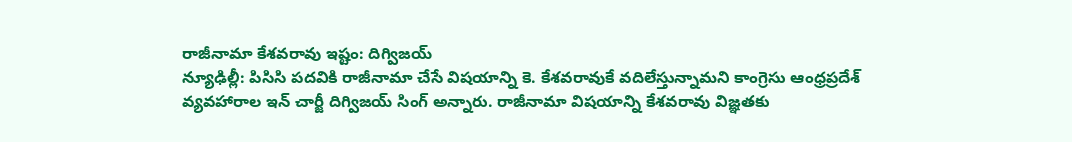రాజీనామా కేశవరావు ఇష్టం: దిగ్విజయ్
న్యూఢిల్లీ: పిసిసి పదవికి రాజీనామా చేసే విషయాన్ని కె. కేశవరావుకే వదిలేస్తున్నామని కాంగ్రెసు ఆంధ్రప్రదేశ్ వ్యవహారాల ఇన్ చార్జీ దిగ్విజయ్ సింగ్ అన్నారు. రాజీనామా విషయాన్ని కేశవరావు విజ్ఞతకు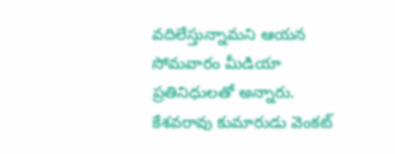వదిలేస్తున్నామని ఆయన సోమవారం మీడియా ప్రతినిధులతో అన్నారు. కేశవరావు కుమారుడు వెంకట్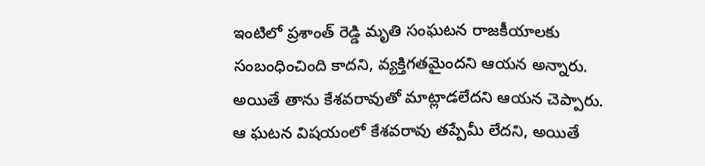ఇంటిలో ప్రశాంత్ రెడ్డి మృతి సంఘటన రాజకీయాలకు సంబంధించింది కాదని, వ్యక్తిగతమైందని ఆయన అన్నారు. అయితే తాను కేశవరావుతో మాట్లాడలేదని ఆయన చెప్పారు.
ఆ ఘటన విషయంలో కేశవరావు తప్పేమీ లేదని, అయితే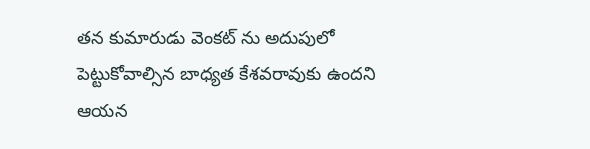తన కుమారుడు వెంకట్ ను అదుపులో పెట్టుకోవాల్సిన బాధ్యత కేశవరావుకు ఉందని ఆయన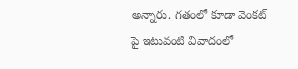అన్నారు. గతంలో కూడా వెంకట్ పై ఇటువంటి వివాదంలో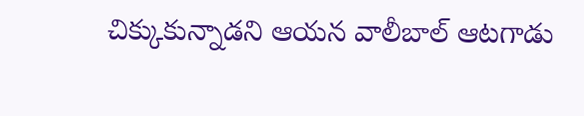చిక్కుకున్నాడని ఆయన వాలీబాల్ ఆటగాడు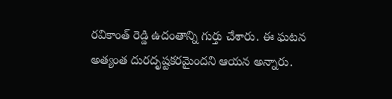రవికాంత్ రెడ్డి ఉదంతాన్ని గుర్తు చేశారు. ఈ ఘటన అత్యంత దురదృష్టకరమైందని ఆయన అన్నారు.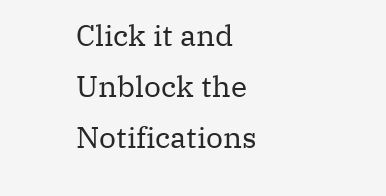Click it and Unblock the Notifications